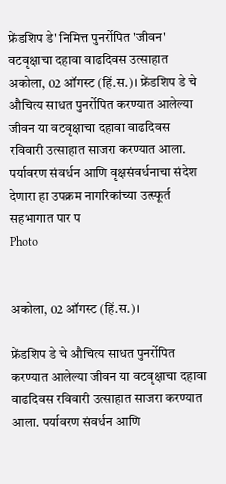फ्रेंडशिप डे' निमित्त पुनर्रोपित 'जीवन' वटवृक्षाचा दहावा वाढदिवस उत्साहात
अकोला, 02 ऑगस्ट (हिं.स.)। फ्रेंडशिप डे चे औचित्य साधत पुनर्रोपित करण्यात आलेल्या जीवन या वटवृक्षाचा दहावा वाढदिवस रविवारी उत्साहात साजरा करण्यात आला. पर्यावरण संवर्धन आणि वृक्षसंवर्धनाचा संदेश देणारा हा उपक्रम नागरिकांच्या उत्स्फूर्त सहभागात पार प
Photo


अकोला, 02 ऑगस्ट (हिं.स.)।

फ्रेंडशिप डे चे औचित्य साधत पुनर्रोपित करण्यात आलेल्या जीवन या वटवृक्षाचा दहावा वाढदिवस रविवारी उत्साहात साजरा करण्यात आला. पर्यावरण संवर्धन आणि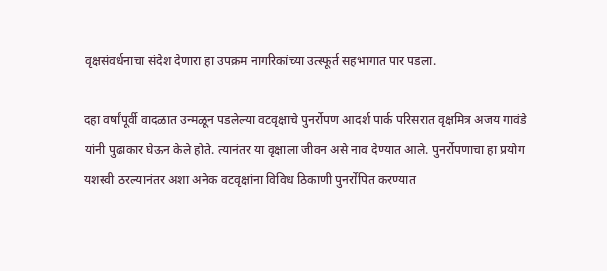वृक्षसंवर्धनाचा संदेश देणारा हा उपक्रम नागरिकांच्या उत्स्फूर्त सहभागात पार पडला.

दहा वर्षांपूर्वी वादळात उन्मळून पडलेल्या वटवृक्षाचे पुनर्रोपण आदर्श पार्क परिसरात वृक्षमित्र अजय गावंडे यांनी पुढाकार घेऊन केले होते. त्यानंतर या वृक्षाला जीवन असे नाव देण्यात आले. पुनर्रोपणाचा हा प्रयोग यशस्वी ठरल्यानंतर अशा अनेक वटवृक्षांना विविध ठिकाणी पुनर्रोपित करण्यात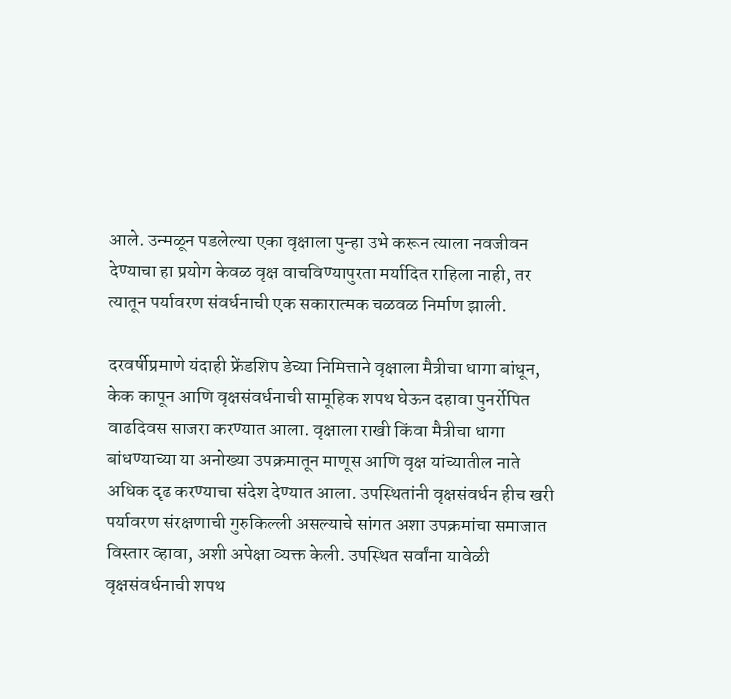आले. उन्मळून पडलेल्या एका वृक्षाला पुन्हा उभे करून त्याला नवजीवन देण्याचा हा प्रयोग केवळ वृक्ष वाचविण्यापुरता मर्यादित राहिला नाही, तर त्यातून पर्यावरण संवर्धनाची एक सकारात्मक चळवळ निर्माण झाली.

दरवर्षीप्रमाणे यंदाही फ्रेंडशिप डेच्या निमित्ताने वृक्षाला मैत्रीचा धागा बांधून, केक कापून आणि वृक्षसंवर्धनाची सामूहिक शपथ घेऊन दहावा पुनर्रोपित वाढदिवस साजरा करण्यात आला. वृक्षाला राखी किंवा मैत्रीचा धागा बांधण्याच्या या अनोख्या उपक्रमातून माणूस आणि वृक्ष यांच्यातील नाते अधिक दृढ करण्याचा संदेश देण्यात आला. उपस्थितांनी वृक्षसंवर्धन हीच खरी पर्यावरण संरक्षणाची गुरुकिल्ली असल्याचे सांगत अशा उपक्रमांचा समाजात विस्तार व्हावा, अशी अपेक्षा व्यक्त केली. उपस्थित सर्वांना यावेळी वृक्षसंवर्धनाची शपथ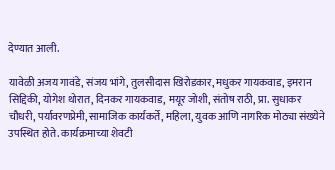देण्यात आली.

यावेळी अजय गावंडे, संजय भांगे, तुलसीदास खिरोडकार, मधुकर गायकवाड, इमरान सिद्दिकी, योगेश थोरात, दिनकर गायकवाड, मयूर जोशी, संतोष राठी, प्रा. सुधाकर चौधरी, पर्यावरणप्रेमी, सामाजिक कार्यकर्ते, महिला, युवक आणि नागरिक मोठ्या संख्येने उपस्थित होते. कार्यक्रमाच्या शेवटी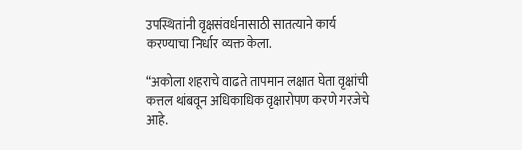उपस्थितांनी वृक्षसंवर्धनासाठी सातत्याने कार्य करण्याचा निर्धार व्यक्त केला.

“अकोला शहराचे वाढते तापमान लक्षात घेता वृक्षांची कत्तल थांबवून अधिकाधिक वृक्षारोपण करणे गरजेचे आहे.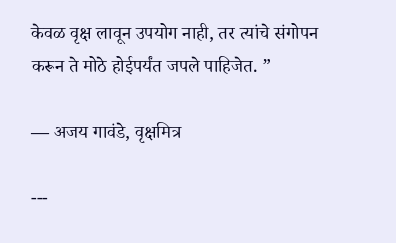केवळ वृक्ष लावून उपयोग नाही, तर त्यांचे संगोपन करून ते मोठे होईपर्यंत जपले पाहिजेत. ”

— अजय गावंडे, वृक्षमित्र

---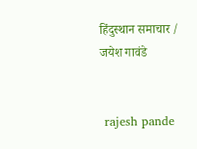हिंदुस्थान समाचार / जयेश गावंडे


 rajesh pande